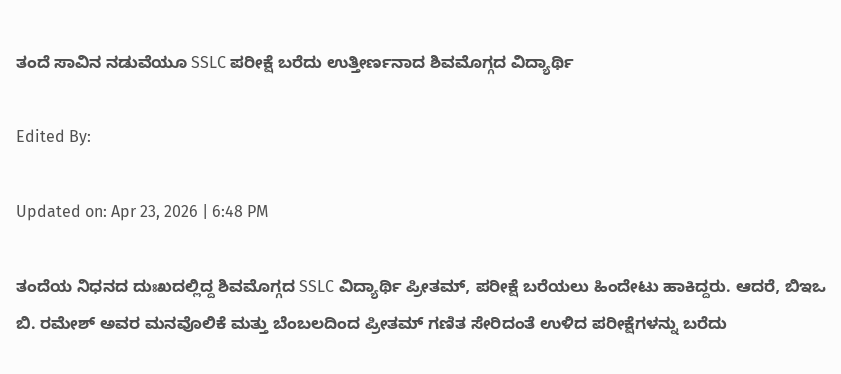ತಂದೆ ಸಾವಿನ ನಡುವೆಯೂ SSLC ಪರೀಕ್ಷೆ ಬರೆದು ಉತ್ತೀರ್ಣನಾದ ಶಿವಮೊಗ್ಗದ ವಿದ್ಯಾರ್ಥಿ

Edited By:

Updated on: Apr 23, 2026 | 6:48 PM

ತಂದೆಯ ನಿಧನದ ದುಃಖದಲ್ಲಿದ್ದ ಶಿವಮೊಗ್ಗದ SSLC ವಿದ್ಯಾರ್ಥಿ ಪ್ರೀತಮ್, ಪರೀಕ್ಷೆ ಬರೆಯಲು ಹಿಂದೇಟು ಹಾಕಿದ್ದರು. ಆದರೆ, ಬಿಇಒ ಬಿ. ರಮೇಶ್ ಅವರ ಮನವೊಲಿಕೆ ಮತ್ತು ಬೆಂಬಲದಿಂದ ಪ್ರೀತಮ್ ಗಣಿತ ಸೇರಿದಂತೆ ಉಳಿದ ಪರೀಕ್ಷೆಗಳನ್ನು ಬರೆದು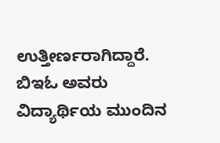ಉತ್ತೀರ್ಣರಾಗಿದ್ದಾರೆ. ಬಿಇಓ ಅವರು ವಿದ್ಯಾರ್ಥಿಯ ಮುಂದಿನ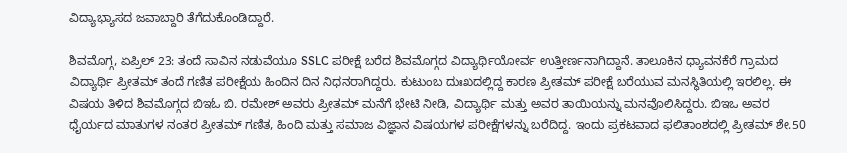ವಿದ್ಯಾಭ್ಯಾಸದ ಜವಾಬ್ದಾರಿ ತೆಗೆದುಕೊಂಡಿದ್ದಾರೆ.

ಶಿವಮೊಗ್ಗ, ಏಪ್ರಿಲ್ 23: ತಂದೆ ಸಾವಿನ ನಡುವೆಯೂ SSLC ಪರೀಕ್ಷೆ ಬರೆದ ಶಿವಮೊಗ್ಗದ ವಿದ್ಯಾರ್ಥಿಯೋರ್ವ ಉತ್ತೀರ್ಣನಾಗಿದ್ದಾನೆ. ತಾಲೂಕಿನ ಧ್ಯಾವನಕೆರೆ ಗ್ರಾಮದ ವಿದ್ಯಾರ್ಥಿ ಪ್ರೀತಮ್ ತಂದೆ ಗಣಿತ ಪರೀಕ್ಷೆಯ ಹಿಂದಿನ ದಿನ ನಿಧನರಾಗಿದ್ದರು. ಕುಟುಂಬ ದುಃಖದಲ್ಲಿದ್ದ ಕಾರಣ ಪ್ರೀತಮ್ ಪರೀಕ್ಷೆ ಬರೆಯುವ ಮನಸ್ಥಿತಿಯಲ್ಲಿ ಇರಲಿಲ್ಲ. ಈ ವಿಷಯ ತಿಳಿದ ಶಿವಮೊಗ್ಗದ ಬಿಇಓ ಬಿ. ರಮೇಶ್ ಅವರು ಪ್ರೀತಮ್ ಮನೆಗೆ ಭೇಟಿ ನೀಡಿ, ವಿದ್ಯಾರ್ಥಿ ಮತ್ತು ಅವರ ತಾಯಿಯನ್ನು ಮನವೊಲಿಸಿದ್ದರು. ಬಿಇಒ ಅವರ ಧೈರ್ಯದ ಮಾತುಗಳ ನಂತರ ಪ್ರೀತಮ್ ಗಣಿತ, ಹಿಂದಿ ಮತ್ತು ಸಮಾಜ ವಿಜ್ಞಾನ ವಿಷಯಗಳ ಪರೀಕ್ಷೆಗಳನ್ನು ಬರೆದಿದ್ದ. ಇಂದು ಪ್ರಕಟವಾದ ಫಲಿತಾಂಶದಲ್ಲಿ ಪ್ರೀತಮ್ ಶೇ.50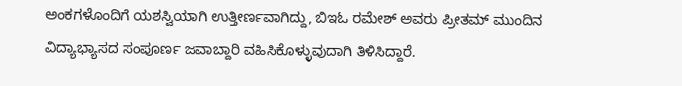ಅಂಕಗಳೊಂದಿಗೆ ಯಶಸ್ವಿಯಾಗಿ ಉತ್ತೀರ್ಣವಾಗಿದ್ದು, ಬಿಇಓ ರಮೇಶ್ ಅವರು ಪ್ರೀತಮ್ ಮುಂದಿನ ವಿದ್ಯಾಭ್ಯಾಸದ ಸಂಪೂರ್ಣ ಜವಾಬ್ದಾರಿ ವಹಿಸಿಕೊಳ್ಳುವುದಾಗಿ ತಿಳಿಸಿದ್ದಾರೆ.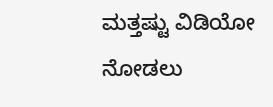ಮತ್ತಷ್ಟು ವಿಡಿಯೋ ನೋಡಲು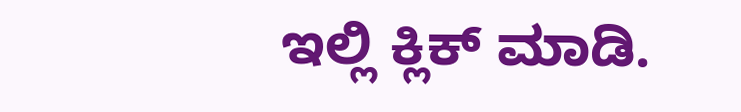ಇಲ್ಲಿ ಕ್ಲಿಕ್ ಮಾಡಿ.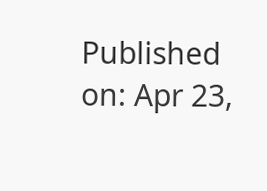Published on: Apr 23,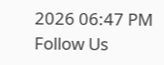2026 06:47 PM
Follow Us